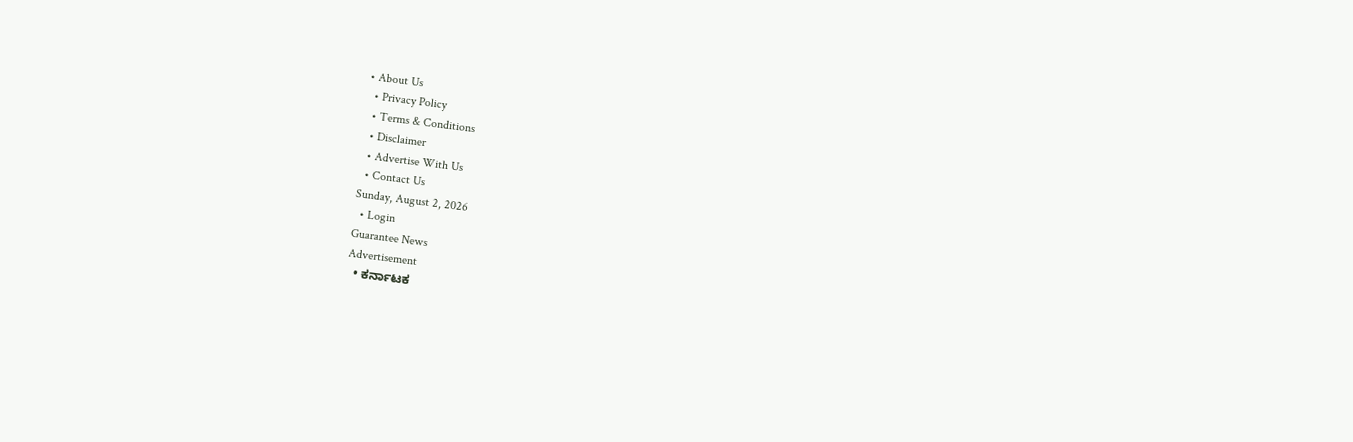• About Us
  • Privacy Policy
  • Terms & Conditions
  • Disclaimer
  • Advertise With Us
  • Contact Us
Sunday, August 2, 2026
  • Login
Guarantee News
Advertisement
  • ಕರ್ನಾಟಕ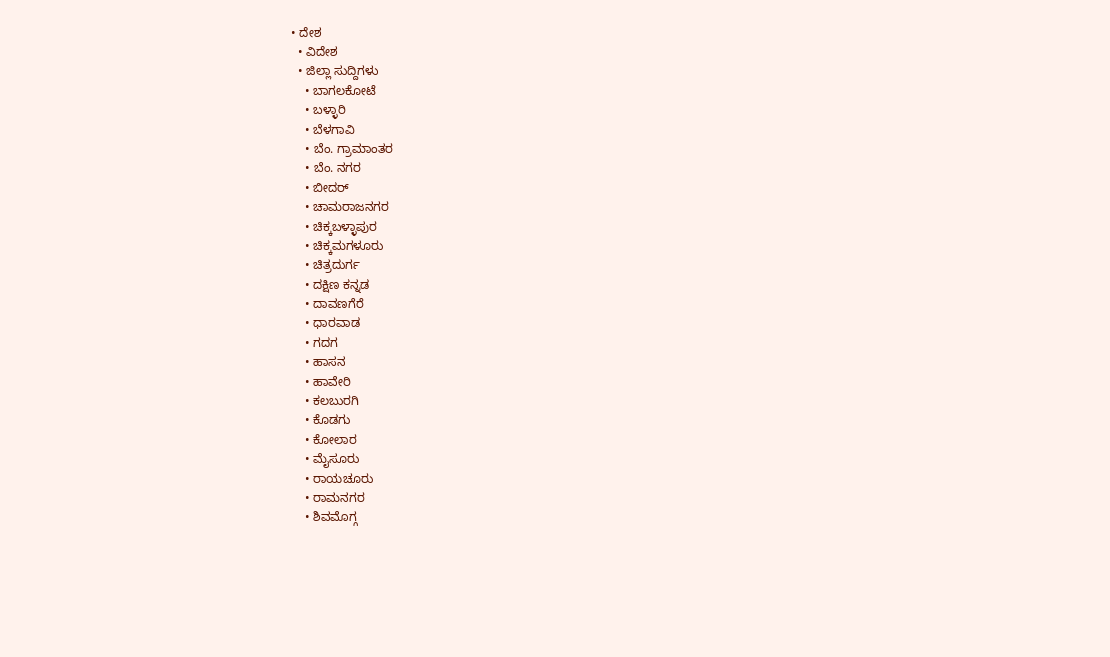• ದೇಶ
  • ವಿದೇಶ
  • ಜಿಲ್ಲಾ ಸುದ್ದಿಗಳು
    • ಬಾಗಲಕೋಟೆ
    • ಬಳ್ಳಾರಿ
    • ಬೆಳಗಾವಿ
    • ಬೆಂ. ಗ್ರಾಮಾಂತರ
    • ಬೆಂ. ನಗರ
    • ಬೀದರ್
    • ಚಾಮರಾಜನಗರ
    • ಚಿಕ್ಕಬಳ್ಳಾಪುರ
    • ಚಿಕ್ಕಮಗಳೂರು
    • ಚಿತ್ರದುರ್ಗ
    • ದಕ್ಷಿಣ ಕನ್ನಡ
    • ದಾವಣಗೆರೆ
    • ಧಾರವಾಡ
    • ಗದಗ
    • ಹಾಸನ
    • ಹಾವೇರಿ
    • ಕಲಬುರಗಿ
    • ಕೊಡಗು
    • ಕೋಲಾರ
    • ಮೈಸೂರು
    • ರಾಯಚೂರು
    • ರಾಮನಗರ
    • ಶಿವಮೊಗ್ಗ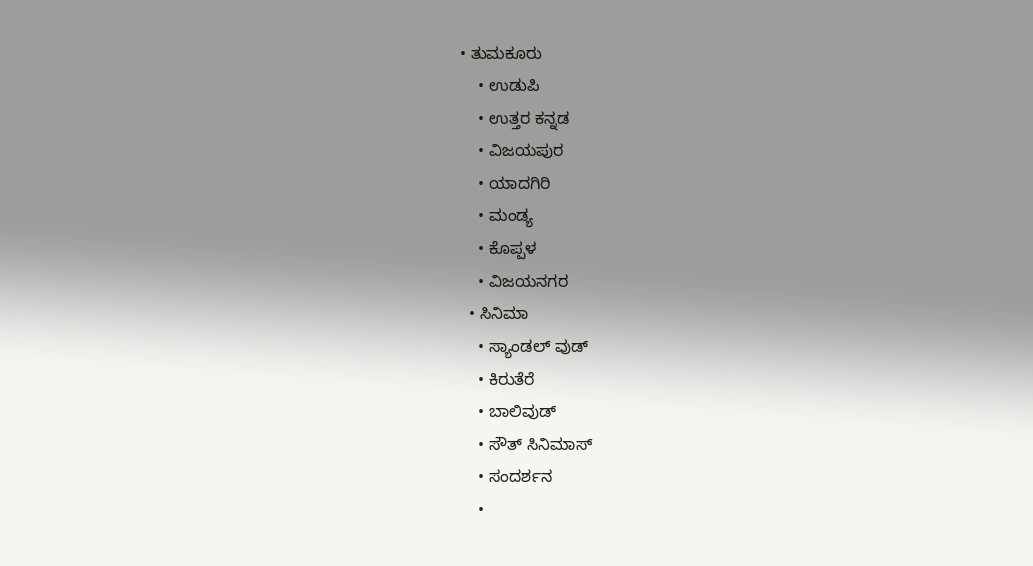• ತುಮಕೂರು
    • ಉಡುಪಿ
    • ಉತ್ತರ ಕನ್ನಡ
    • ವಿಜಯಪುರ
    • ಯಾದಗಿರಿ
    • ಮಂಡ್ಯ
    • ಕೊಪ್ಪಳ
    • ವಿಜಯನಗರ
  • ಸಿನಿಮಾ
    • ಸ್ಯಾಂಡಲ್ ವುಡ್
    • ಕಿರುತೆರೆ
    • ಬಾಲಿವುಡ್
    • ಸೌತ್ ಸಿನಿಮಾಸ್
    • ಸಂದರ್ಶನ
    •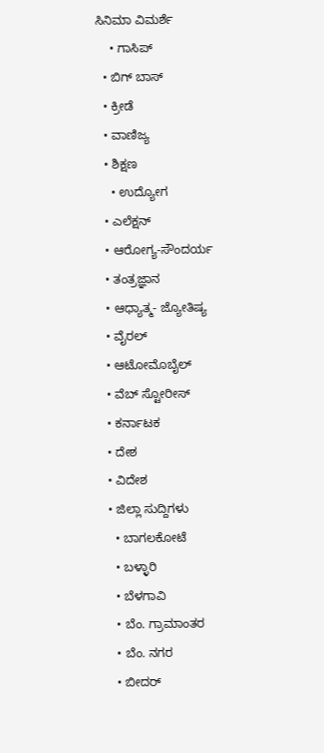ಸಿನಿಮಾ ವಿಮರ್ಶೆ
    • ಗಾಸಿಪ್
  • ಬಿಗ್ ಬಾಸ್
  • ಕ್ರೀಡೆ
  • ವಾಣಿಜ್ಯ
  • ಶಿಕ್ಷಣ
    • ಉದ್ಯೋಗ
  • ಎಲೆಕ್ಷನ್
  • ಆರೋಗ್ಯ-ಸೌಂದರ್ಯ
  • ತಂತ್ರಜ್ಞಾನ
  • ಆಧ್ಯಾತ್ಮ- ಜ್ಯೋತಿಷ್ಯ
  • ವೈರಲ್
  • ಆಟೋಮೊಬೈಲ್
  • ವೆಬ್ ಸ್ಟೋರೀಸ್
  • ಕರ್ನಾಟಕ
  • ದೇಶ
  • ವಿದೇಶ
  • ಜಿಲ್ಲಾ ಸುದ್ದಿಗಳು
    • ಬಾಗಲಕೋಟೆ
    • ಬಳ್ಳಾರಿ
    • ಬೆಳಗಾವಿ
    • ಬೆಂ. ಗ್ರಾಮಾಂತರ
    • ಬೆಂ. ನಗರ
    • ಬೀದರ್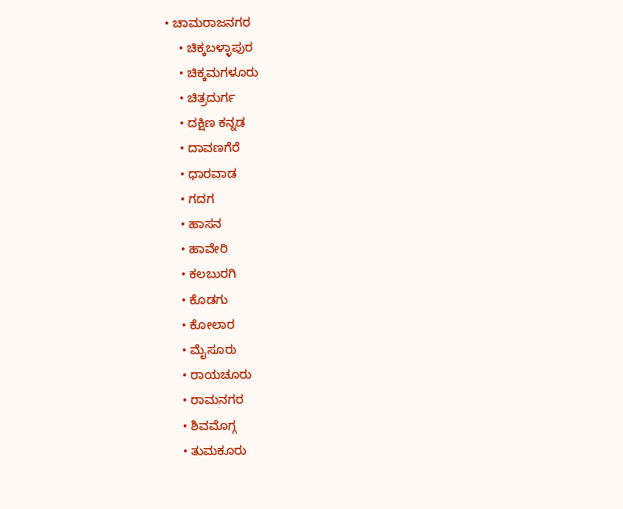• ಚಾಮರಾಜನಗರ
    • ಚಿಕ್ಕಬಳ್ಳಾಪುರ
    • ಚಿಕ್ಕಮಗಳೂರು
    • ಚಿತ್ರದುರ್ಗ
    • ದಕ್ಷಿಣ ಕನ್ನಡ
    • ದಾವಣಗೆರೆ
    • ಧಾರವಾಡ
    • ಗದಗ
    • ಹಾಸನ
    • ಹಾವೇರಿ
    • ಕಲಬುರಗಿ
    • ಕೊಡಗು
    • ಕೋಲಾರ
    • ಮೈಸೂರು
    • ರಾಯಚೂರು
    • ರಾಮನಗರ
    • ಶಿವಮೊಗ್ಗ
    • ತುಮಕೂರು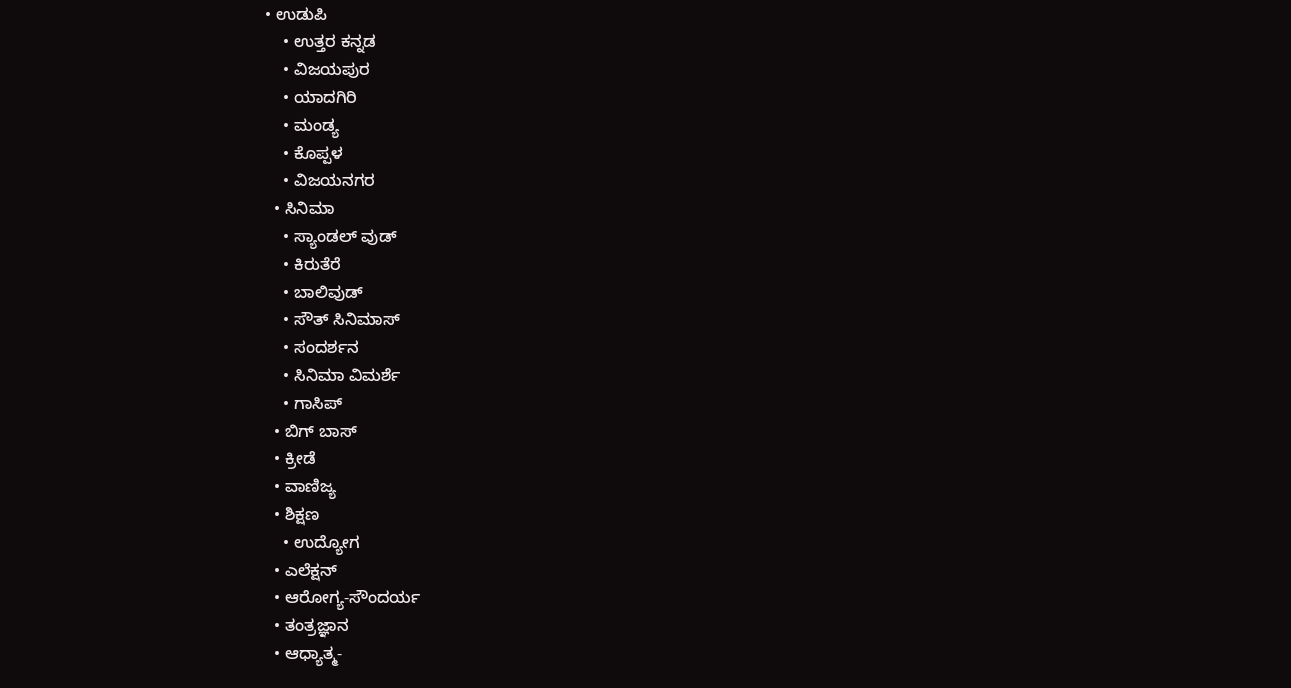• ಉಡುಪಿ
    • ಉತ್ತರ ಕನ್ನಡ
    • ವಿಜಯಪುರ
    • ಯಾದಗಿರಿ
    • ಮಂಡ್ಯ
    • ಕೊಪ್ಪಳ
    • ವಿಜಯನಗರ
  • ಸಿನಿಮಾ
    • ಸ್ಯಾಂಡಲ್ ವುಡ್
    • ಕಿರುತೆರೆ
    • ಬಾಲಿವುಡ್
    • ಸೌತ್ ಸಿನಿಮಾಸ್
    • ಸಂದರ್ಶನ
    • ಸಿನಿಮಾ ವಿಮರ್ಶೆ
    • ಗಾಸಿಪ್
  • ಬಿಗ್ ಬಾಸ್
  • ಕ್ರೀಡೆ
  • ವಾಣಿಜ್ಯ
  • ಶಿಕ್ಷಣ
    • ಉದ್ಯೋಗ
  • ಎಲೆಕ್ಷನ್
  • ಆರೋಗ್ಯ-ಸೌಂದರ್ಯ
  • ತಂತ್ರಜ್ಞಾನ
  • ಆಧ್ಯಾತ್ಮ-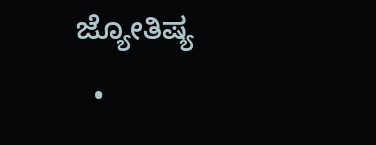ಜ್ಯೋತಿಷ್ಯ
  •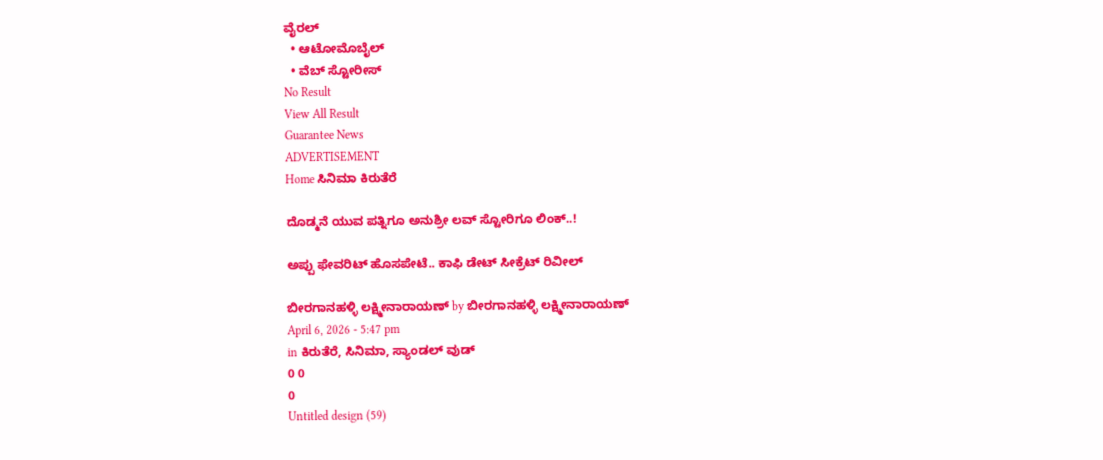ವೈರಲ್
  • ಆಟೋಮೊಬೈಲ್
  • ವೆಬ್ ಸ್ಟೋರೀಸ್
No Result
View All Result
Guarantee News
ADVERTISEMENT
Home ಸಿನಿಮಾ ಕಿರುತೆರೆ

ದೊಡ್ಮನೆ ಯುವ ಪತ್ನಿಗೂ ಅನುಶ್ರೀ ಲವ್‌ ‌ಸ್ಟೋರಿಗೂ ಲಿಂಕ್..!

ಅಪ್ಪು ಫೇವರಿಟ್ ಹೊಸಪೇಟೆ.. ಕಾಫಿ ಡೇಟ್ ಸೀಕ್ರೆಟ್ ರಿವೀಲ್

ಬೀರಗಾನಹಳ್ಳಿ ಲಕ್ಷ್ಮೀನಾರಾಯಣ್ by ಬೀರಗಾನಹಳ್ಳಿ ಲಕ್ಷ್ಮೀನಾರಾಯಣ್
April 6, 2026 - 5:47 pm
in ಕಿರುತೆರೆ, ಸಿನಿಮಾ, ಸ್ಯಾಂಡಲ್ ವುಡ್
0 0
0
Untitled design (59)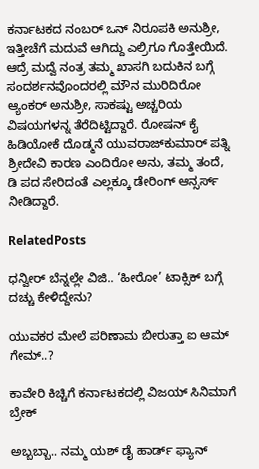ಕರ್ನಾಟಕದ ನಂಬರ್ ಒನ್ ನಿರೂಪಕಿ ಅನುಶ್ರೀ, ಇತ್ತೀಚೆಗೆ ಮದುವೆ ಆಗಿದ್ದು ಎಲ್ರಿಗೂ ಗೊತ್ತೇಯಿದೆ. ಆದ್ರೆ ಮದ್ವೆ ನಂತ್ರ ತಮ್ಮ ಖಾಸಗಿ ಬದುಕಿನ ಬಗ್ಗೆ ಸಂದರ್ಶನವೊಂದರಲ್ಲಿ ಮೌನ ಮುರಿದಿರೋ ಆ್ಯಂಕರ್ ಅನುಶ್ರೀ, ಸಾಕಷ್ಟು ಅಚ್ಚರಿಯ ವಿಷಯಗಳನ್ನ ತೆರೆದಿಟ್ಟಿದ್ದಾರೆ. ರೋಷನ್ ಕೈ ಹಿಡಿಯೋಕೆ ದೊಡ್ಮನೆ ಯುವರಾಜ್‌ಕುಮಾರ್ ಪತ್ನಿ ಶ್ರೀದೇವಿ ಕಾರಣ ಎಂದಿರೋ ಅನು, ತಮ್ಮ ತಂದೆ, ಡಿ ಪದ ಸೇರಿದಂತೆ ಎಲ್ಲಕ್ಕೂ ಡೇರಿಂಗ್ ಆನ್ಸರ್ಸ್ ನೀಡಿದ್ದಾರೆ.

RelatedPosts

ಧನ್ವೀರ್ ಬೆನ್ನಲ್ಲೇ ವಿಜಿ.. ‘ಹೀರೋ’ ಟಾಕ್ಸಿಕ್ ಬಗ್ಗೆ ದಚ್ಚು ಕೇಳಿದ್ದೇನು?

ಯುವಕರ ಮೇಲೆ ಪರಿಣಾಮ ಬೀರುತ್ತಾ ಐ ಆಮ್ ಗೇಮ್..?

ಕಾವೇರಿ ಕಿಚ್ಚಿಗೆ ಕರ್ನಾಟಕದಲ್ಲಿ ವಿಜಯ್ ಸಿನಿಮಾಗೆ ಬ್ರೇಕ್

ಅಬ್ಬಬ್ಬಾ.. ನಮ್ಮ ಯಶ್ ಡೈ ಹಾರ್ಡ್ ಫ್ಯಾನ್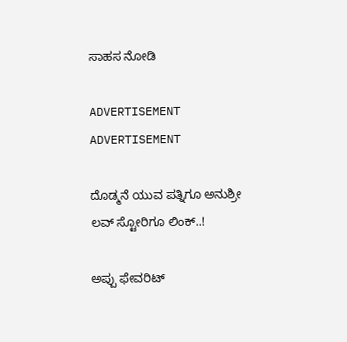ಸಾಹಸ ನೋಡಿ

ADVERTISEMENT
ADVERTISEMENT

ದೊಡ್ಮನೆ ಯುವ ಪತ್ನಿಗೂ ಅನುಶ್ರೀ ಲವ್‌ ‌ಸ್ಟೋರಿಗೂ ಲಿಂಕ್..!

ಅಪ್ಪು ಫೇವರಿಟ್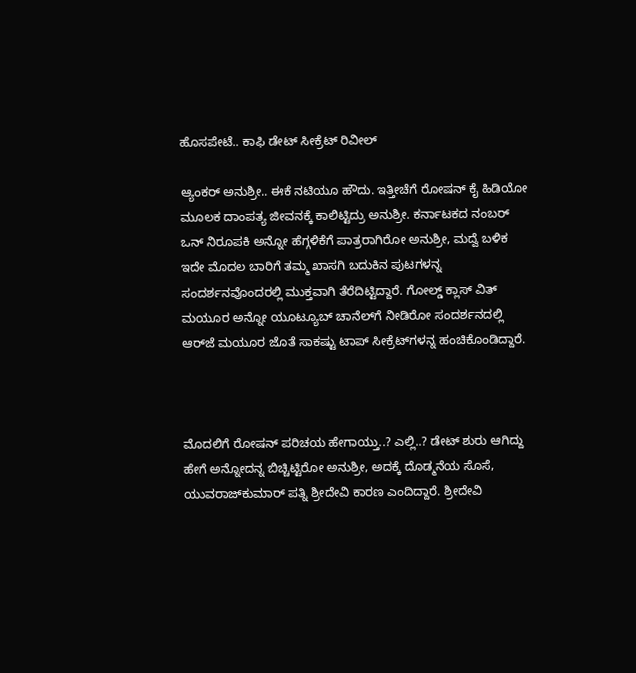ಹೊಸಪೇಟೆ.. ಕಾಫಿ ಡೇಟ್ ಸೀಕ್ರೆಟ್ ರಿವೀಲ್

ಆ್ಯಂಕರ್ ಅನುಶ್ರೀ.. ಈಕೆ ನಟಿಯೂ ಹೌದು. ಇತ್ತೀಚೆಗೆ ರೋಷನ್ ಕೈ ಹಿಡಿಯೋ ಮೂಲಕ ದಾಂಪತ್ಯ ಜೀವನಕ್ಕೆ ಕಾಲಿಟ್ಟಿದ್ರು ಅನುಶ್ರೀ. ಕರ್ನಾಟಕದ ನಂಬರ್ ಒನ್ ನಿರೂಪಕಿ ಅನ್ನೋ ಹೆಗ್ಗಳಿಕೆಗೆ ಪಾತ್ರರಾಗಿರೋ ಅನುಶ್ರೀ, ಮದ್ವೆ ಬಳಿಕ ಇದೇ ಮೊದಲ ಬಾರಿಗೆ ತಮ್ಮ ಖಾಸಗಿ ಬದುಕಿನ ಪುಟಗಳನ್ನ ಸಂದರ್ಶನವೊಂದರಲ್ಲಿ ಮುಕ್ತವಾಗಿ ತೆರೆದಿಟ್ಟಿದ್ದಾರೆ. ಗೋಲ್ಡ್ ಕ್ಲಾಸ್ ವಿತ್ ಮಯೂರ ಅನ್ನೋ ಯೂಟ್ಯೂಬ್ ಚಾನೆಲ್‌ಗೆ ನೀಡಿರೋ ಸಂದರ್ಶನದಲ್ಲಿ ಆರ್‌ಜೆ ಮಯೂರ ಜೊತೆ ಸಾಕಷ್ಟು ಟಾಪ್ ಸೀಕ್ರೆಟ್‌‌ಗಳನ್ನ ಹಂಚಿಕೊಂಡಿದ್ದಾರೆ.



ಮೊದಲಿಗೆ ರೋಷನ್ ಪರಿಚಯ ಹೇಗಾಯ್ತು..? ಎಲ್ಲಿ..? ಡೇಟ್ ಶುರು ಆಗಿದ್ದು ಹೇಗೆ ಅನ್ನೋದನ್ನ ಬಿಚ್ಚಿಟ್ಟಿರೋ ಅನುಶ್ರೀ, ಅದಕ್ಕೆ ದೊಡ್ಮನೆಯ ಸೊಸೆ, ಯುವರಾಜ್‌‌ಕುಮಾರ್ ಪತ್ನಿ ಶ್ರೀದೇವಿ ಕಾರಣ ಎಂದಿದ್ದಾರೆ. ಶ್ರೀದೇವಿ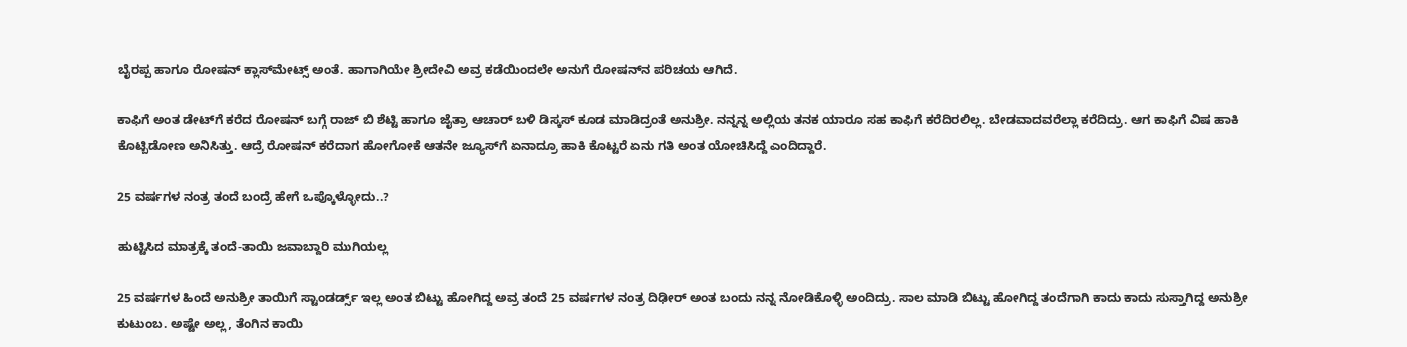ಬೈರಪ್ಪ ಹಾಗೂ ರೋಷನ್ ಕ್ಲಾಸ್‌ಮೇಟ್ಸ್‌‌ ಅಂತೆ. ಹಾಗಾಗಿಯೇ ಶ್ರೀದೇವಿ ಅವ್ರ ಕಡೆಯಿಂದಲೇ ಅನುಗೆ ರೋಷನ್‌ನ ಪರಿಚಯ ಆಗಿದೆ.

ಕಾಫಿಗೆ ಅಂತ ಡೇಟ್‌ಗೆ ಕರೆದ ರೋಷನ್‌‌‌ ಬಗ್ಗೆ ರಾಜ್ ಬಿ ಶೆಟ್ಟಿ ಹಾಗೂ ಜೈತ್ರಾ ಆಚಾರ್ ಬಳಿ ಡಿಸ್ಕಸ್ ಕೂಡ ಮಾಡಿದ್ರಂತೆ ಅನುಶ್ರೀ. ನನ್ನನ್ನ ಅಲ್ಲಿಯ ತನಕ ಯಾರೂ ಸಹ ಕಾಫಿಗೆ ಕರೆದಿರಲಿಲ್ಲ. ಬೇಡವಾದವರೆಲ್ಲಾ ಕರೆದಿದ್ರು. ಆಗ ಕಾಫಿಗೆ ವಿಷ ಹಾಕಿ ಕೊಟ್ಬಿಡೋಣ ಅನಿಸಿತ್ತು. ಆದ್ರೆ ರೋಷನ್ ಕರೆದಾಗ ಹೋಗೋಕೆ ಆತನೇ ಜ್ಯೂಸ್‌ಗೆ ಏನಾದ್ರೂ ಹಾಕಿ ಕೊಟ್ಟರೆ ಏನು ಗತಿ ಅಂತ ಯೋಚಿಸಿದ್ದೆ ಎಂದಿದ್ದಾರೆ.

25 ವರ್ಷಗಳ ನಂತ್ರ ತಂದೆ ಬಂದ್ರೆ ಹೇಗೆ ಒಪ್ಕೊಳ್ಳೋದು..?

ಹುಟ್ಟಿಸಿದ ಮಾತ್ರಕ್ಕೆ ತಂದೆ-ತಾಯಿ ಜವಾಬ್ದಾರಿ ಮುಗಿಯಲ್ಲ

25 ವರ್ಷಗಳ ಹಿಂದೆ ಅನುಶ್ರೀ ತಾಯಿಗೆ ಸ್ಟಾಂಡರ್ಡ್ಸ್ ಇಲ್ಲ ಅಂತ ಬಿಟ್ಟು ಹೋಗಿದ್ದ ಅವ್ರ ತಂದೆ 25 ವರ್ಷಗಳ ನಂತ್ರ ದಿಢೀರ್ ಅಂತ ಬಂದು ನನ್ನ ನೋಡಿಕೊಳ್ಳಿ ಅಂದಿದ್ರು. ಸಾಲ ಮಾಡಿ ಬಿಟ್ಟು ಹೋಗಿದ್ದ ತಂದೆಗಾಗಿ ಕಾದು ಕಾದು ಸುಸ್ತಾಗಿದ್ದ ಅನುಶ್ರೀ ಕುಟುಂಬ. ಅಷ್ಟೇ ಅಲ್ಲ, ತೆಂಗಿನ ಕಾಯಿ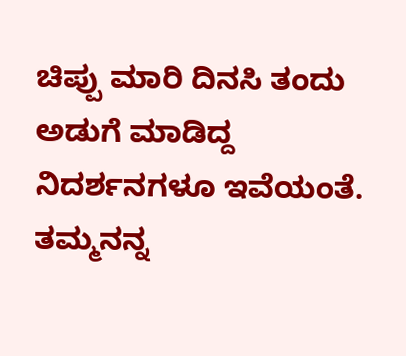ಚಿಪ್ಪು ಮಾರಿ ದಿನಸಿ ತಂದು ಅಡುಗೆ ಮಾಡಿದ್ದ ನಿದರ್ಶನಗಳೂ ಇವೆಯಂತೆ. ತಮ್ಮನನ್ನ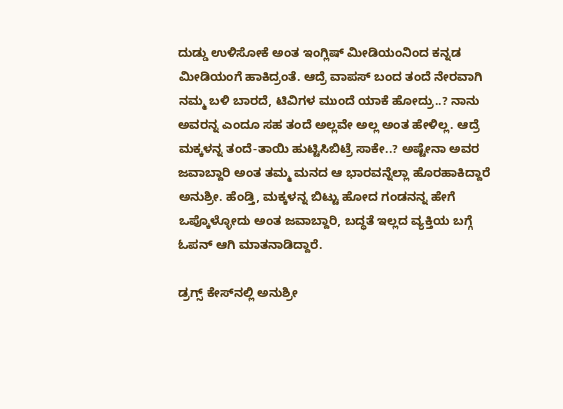ದುಡ್ಡು ಉಳಿಸೋಕೆ ಅಂತ ಇಂಗ್ಲಿಷ್ ಮೀಡಿಯಂನಿಂದ ಕನ್ನಡ ಮೀಡಿಯಂಗೆ ಹಾಕಿದ್ರಂತೆ. ಆದ್ರೆ ವಾಪಸ್ ಬಂದ ತಂದೆ ನೇರವಾಗಿ ನಮ್ಮ ಬಳಿ ಬಾರದೆ, ಟಿವಿಗಳ ಮುಂದೆ ಯಾಕೆ ಹೋದ್ರು..? ನಾನು ಅವರನ್ನ ಎಂದೂ ಸಹ ತಂದೆ ಅಲ್ಲವೇ ಅಲ್ಲ ಅಂತ ಹೇಳಿಲ್ಲ. ಆದ್ರೆ ಮಕ್ಕಳನ್ನ ತಂದೆ-ತಾಯಿ ಹುಟ್ಟಿಸಿಬಿಟ್ರೆ ಸಾಕೇ..? ಅಷ್ಟೇನಾ ಅವರ ಜವಾಬ್ದಾರಿ ಅಂತ ತಮ್ಮ ಮನದ ಆ ಭಾರವನ್ನೆಲ್ಲಾ ಹೊರಹಾಕಿದ್ದಾರೆ ಅನುಶ್ರೀ. ಹೆಂಡ್ತಿ, ಮಕ್ಕಳನ್ನ ಬಿಟ್ಟು ಹೋದ ಗಂಡನನ್ನ ಹೇಗೆ ಒಪ್ಕೊಳ್ಳೋದು ಅಂತ ಜವಾಬ್ದಾರಿ, ಬದ್ಧತೆ ಇಲ್ಲದ ವ್ಯಕ್ತಿಯ ಬಗ್ಗೆ ಓಪನ್ ಆಗಿ ಮಾತನಾಡಿದ್ದಾರೆ.

ಡ್ರಗ್ಸ್ ಕೇಸ್‌ನಲ್ಲಿ ಅನುಶ್ರೀ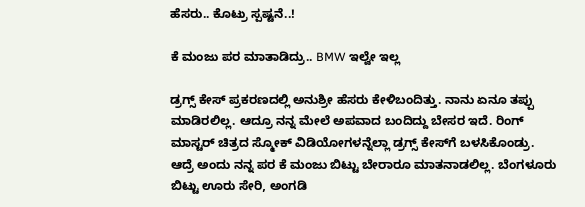ಹೆಸರು.. ಕೊಟ್ರು ಸ್ಪಷ್ಟನೆ..!

ಕೆ ಮಂಜು ಪರ ಮಾತಾಡಿದ್ರು.. BMW ಇಲ್ವೇ ಇಲ್ಲ

ಡ್ರಗ್ಸ್ ಕೇಸ್ ಪ್ರಕರಣದಲ್ಲಿ ಅನುಶ್ರೀ ಹೆಸರು ಕೇಳಿಬಂದಿತ್ತು. ನಾನು ಏನೂ ತಪ್ಪು ಮಾಡಿರಲಿಲ್ಲ. ಆದ್ರೂ ನನ್ನ ಮೇಲೆ ಅಪವಾದ ಬಂದಿದ್ದು ಬೇಸರ ಇದೆ. ರಿಂಗ್ ಮಾಸ್ಟರ್‌‌ ಚಿತ್ರದ ಸ್ಮೋಕ್ ವಿಡಿಯೋಗಳನ್ನೆಲ್ಲಾ ಡ್ರಗ್ಸ್ ಕೇಸ್‌ಗೆ ಬಳಸಿಕೊಂಡ್ರು. ಆದ್ರೆ ಅಂದು ನನ್ನ ಪರ ಕೆ ಮಂಜು ಬಿಟ್ಟು ಬೇರಾರೂ ಮಾತನಾಡಲಿಲ್ಲ. ಬೆಂಗಳೂರು ಬಿಟ್ಟು ಊರು ಸೇರಿ, ಅಂಗಡಿ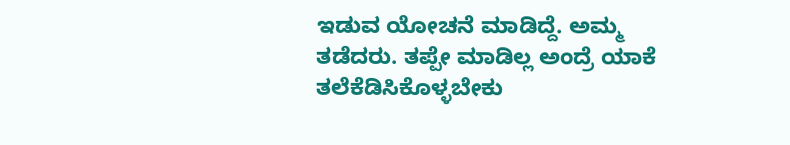ಇಡುವ ಯೋಚನೆ ಮಾಡಿದ್ದೆ. ಅಮ್ಮ ತಡೆದರು. ತಪ್ಪೇ ಮಾಡಿಲ್ಲ ಅಂದ್ರೆ ಯಾಕೆ ತಲೆಕೆಡಿಸಿಕೊಳ್ಳಬೇಕು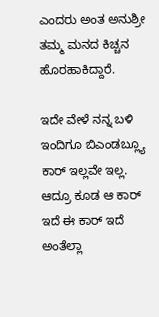ಎಂದರು ಅಂತ ಅನುಶ್ರೀ ತಮ್ಮ ಮನದ ಕಿಚ್ಚನ ಹೊರಹಾಕಿದ್ದಾರೆ.

ಇದೇ ವೇಳೆ ನನ್ನ ಬಳಿ ಇಂದಿಗೂ ಬಿಎಂಡಬ್ಲ್ಯೂ ಕಾರ್ ಇಲ್ಲವೇ ಇಲ್ಲ. ಆದ್ರೂ ಕೂಡ ಆ ಕಾರ್ ಇದೆ ಈ ಕಾರ್ ಇದೆ ಅಂತೆಲ್ಲಾ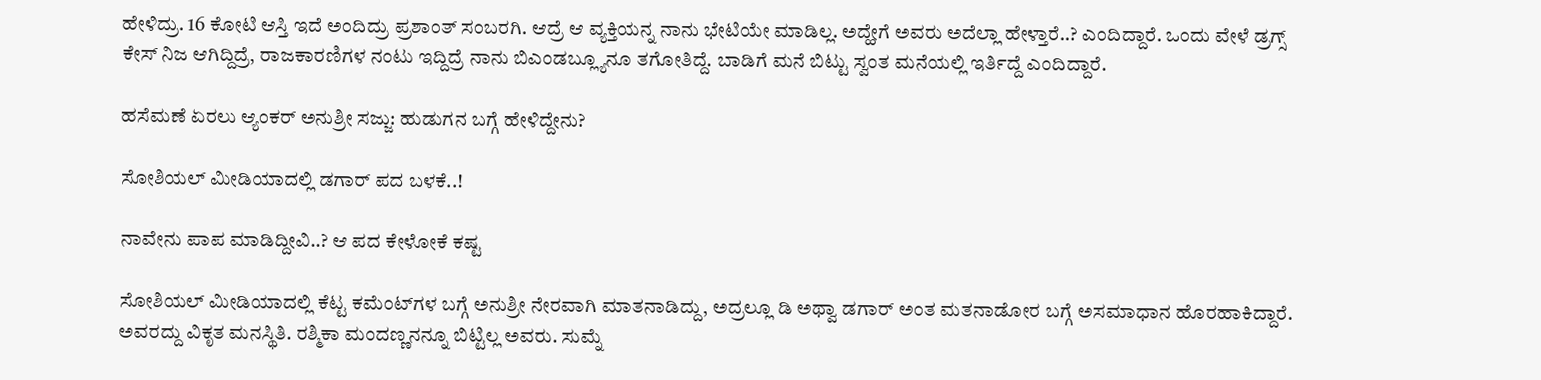ಹೇಳಿದ್ರು. 16 ಕೋಟಿ ಆಸ್ತಿ ಇದೆ ಅಂದಿದ್ರು ಪ್ರಶಾಂತ್ ಸಂಬರಗಿ. ಆದ್ರೆ ಆ ವ್ಯಕ್ತಿಯನ್ನ ನಾನು ಭೇಟಿಯೇ ಮಾಡಿಲ್ಲ. ಅದ್ಹೇಗೆ ಅವರು ಅದೆಲ್ಲಾ ಹೇಳ್ತಾರೆ..? ಎಂದಿದ್ದಾರೆ. ಒಂದು ವೇಳೆ ಡ್ರಗ್ಸ್ ಕೇಸ್ ನಿಜ ಆಗಿದ್ದಿದ್ರೆ, ರಾಜಕಾರಣಿಗಳ ನಂಟು ಇದ್ದಿದ್ರೆ ನಾನು ಬಿಎಂಡಬ್ಲ್ಯೂನೂ ತಗೋತಿದ್ದೆ. ಬಾಡಿಗೆ ಮನೆ ಬಿಟ್ಟು ಸ್ವಂತ ಮನೆಯಲ್ಲಿ ಇರ್ತಿದ್ದೆ ಎಂದಿದ್ದಾರೆ.

ಹಸೆಮಣೆ ಏರಲು ಆ್ಯಂಕರ್ ಅನುಶ್ರೀ ಸಜ್ಜು: ಹುಡುಗನ ಬಗ್ಗೆ ಹೇಳಿದ್ದೇನು?

ಸೋಶಿಯಲ್ ಮೀಡಿಯಾದಲ್ಲಿ ಡಗಾರ್ ಪದ ಬಳಕೆ..!

ನಾವೇನು ಪಾಪ ಮಾಡಿದ್ದೀವಿ..? ಆ ಪದ ಕೇಳೋಕೆ ಕಷ್ಟ

ಸೋಶಿಯಲ್ ಮೀಡಿಯಾದಲ್ಲಿ ಕೆಟ್ಟ ಕಮೆಂಟ್‌‌ಗಳ ಬಗ್ಗೆ ಅನುಶ್ರೀ ನೇರವಾಗಿ ಮಾತನಾಡಿದ್ದು, ಅದ್ರಲ್ಲೂ ಡಿ ಅಥ್ವಾ ಡಗಾರ್ ಅಂತ ಮತನಾಡೋರ ಬಗ್ಗೆ ಅಸಮಾಧಾನ ಹೊರಹಾಕಿದ್ದಾರೆ. ಅವರದ್ದು ವಿಕೃತ ಮನಸ್ಥಿತಿ. ರಶ್ಮಿಕಾ ಮಂದಣ್ಣನನ್ನೂ ಬಿಟ್ಟಿಲ್ಲ ಅವರು. ಸುಮ್ನೆ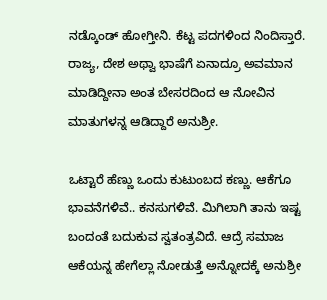ನಡ್ಕೊಂಡ್ ಹೋಗ್ತೀನಿ. ಕೆಟ್ಟ ಪದಗಳಿಂದ ನಿಂದಿಸ್ತಾರೆ. ರಾಜ್ಯ, ದೇಶ ಅಥ್ವಾ ಭಾಷೆಗೆ ಏನಾದ್ರೂ ಅವಮಾನ ಮಾಡಿದ್ದೀನಾ ಅಂತ ಬೇಸರದಿಂದ ಆ ನೋವಿನ ಮಾತುಗಳನ್ನ ಆಡಿದ್ದಾರೆ ಅನುಶ್ರೀ.

ಒಟ್ಟಾರೆ ಹೆಣ್ಣು ಒಂದು ಕುಟುಂಬದ ಕಣ್ಣು. ಆಕೆಗೂ ಭಾವನೆಗಳಿವೆ.. ಕನಸುಗಳಿವೆ. ಮಿಗಿಲಾಗಿ ತಾನು ಇಷ್ಟ ಬಂದಂತೆ ಬದುಕುವ ಸ್ವತಂತ್ರವಿದೆ. ಆದ್ರೆ ಸಮಾಜ ಆಕೆಯನ್ನ ಹೇಗೆಲ್ಲಾ ನೋಡುತ್ತೆ ಅನ್ನೋದಕ್ಕೆ ಅನುಶ್ರೀ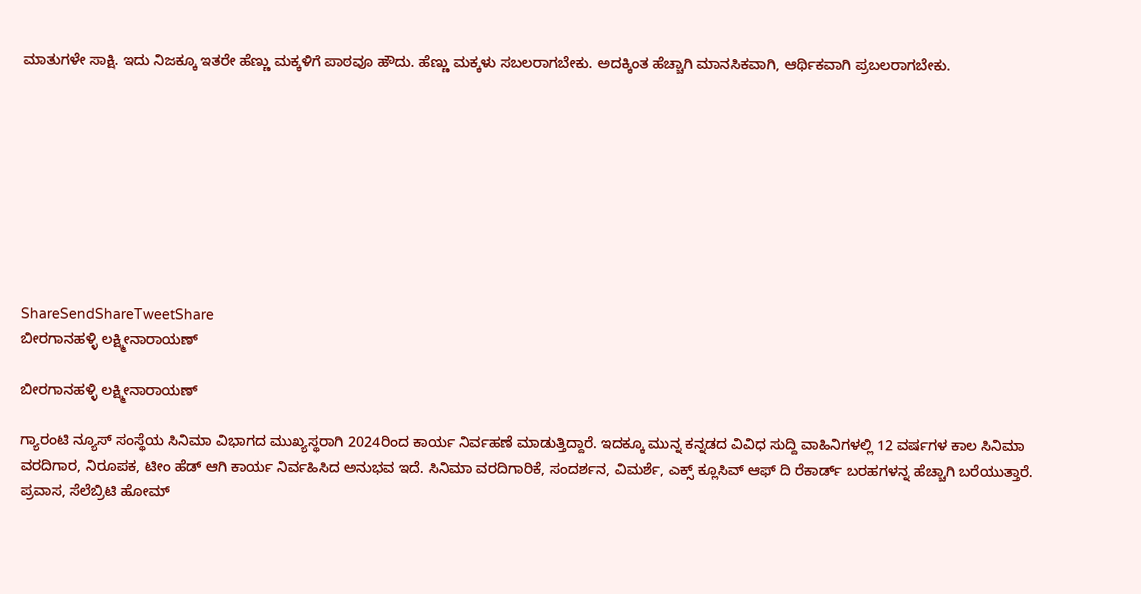ಮಾತುಗಳೇ ಸಾಕ್ಷಿ. ಇದು ನಿಜಕ್ಕೂ ಇತರೇ ಹೆಣ್ಣು ಮಕ್ಕಳಿಗೆ ಪಾಠವೂ ಹೌದು. ಹೆಣ್ಣು ಮಕ್ಕಳು ಸಬಲರಾಗಬೇಕು. ಅದಕ್ಕಿಂತ ಹೆಚ್ಚಾಗಿ ಮಾನಸಿಕವಾಗಿ, ಆರ್ಥಿಕವಾಗಿ ಪ್ರಬಲರಾಗಬೇಕು.









ShareSendShareTweetShare
ಬೀರಗಾನಹಳ್ಳಿ ಲಕ್ಷ್ಮೀನಾರಾಯಣ್

ಬೀರಗಾನಹಳ್ಳಿ ಲಕ್ಷ್ಮೀನಾರಾಯಣ್

ಗ್ಯಾರಂಟಿ ನ್ಯೂಸ್ ಸಂಸ್ಥೆಯ ಸಿನಿಮಾ ವಿಭಾಗದ ಮುಖ್ಯಸ್ಥರಾಗಿ 2024ರಿಂದ ಕಾರ್ಯ ನಿರ್ವಹಣೆ ಮಾಡುತ್ತಿದ್ದಾರೆ. ಇದಕ್ಕೂ ಮುನ್ನ ಕನ್ನಡದ ವಿವಿಧ ಸುದ್ದಿ ವಾಹಿನಿಗಳಲ್ಲಿ 12 ವರ್ಷಗಳ ಕಾಲ ಸಿನಿಮಾ ವರದಿಗಾರ, ನಿರೂಪಕ, ಟೀಂ ಹೆಡ್ ಆಗಿ ಕಾರ್ಯ ನಿರ್ವಹಿಸಿದ ಅನುಭವ ಇದೆ. ಸಿನಿಮಾ ವರದಿಗಾರಿಕೆ, ಸಂದರ್ಶನ, ವಿಮರ್ಶೆ, ಎಕ್ಸ್ ಕ್ಲೂಸಿವ್ ಆಫ್ ದಿ ರೆಕಾರ್ಡ್ ಬರಹಗಳನ್ನ ಹೆಚ್ಚಾಗಿ ಬರೆಯುತ್ತಾರೆ. ಪ್ರವಾಸ, ಸೆಲೆಬ್ರಿಟಿ ಹೋಮ್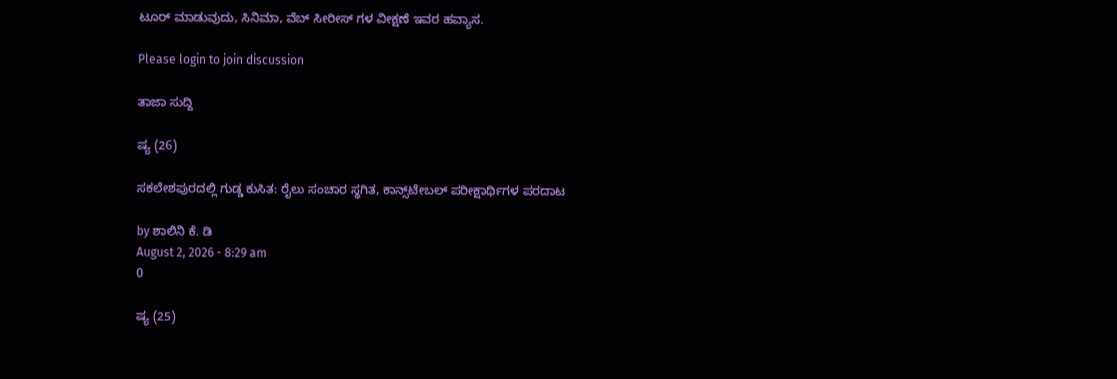ಟೂರ್ ಮಾಡುವುದು, ಸಿನಿಮಾ, ವೆಬ್ ಸೀರೀಸ್ ಗಳ ವೀಕ್ಷಣೆ ಇವರ ಹವ್ಯಾಸ.

Please login to join discussion

ತಾಜಾ ಸುದ್ದಿ

ಷ್ಯ (26)

ಸಕಲೇಶಪುರದಲ್ಲಿ ಗುಡ್ಡ ಕುಸಿತ: ರೈಲು ಸಂಚಾರ ಸ್ಥಗಿತ, ಕಾನ್ಸ್‌ಟೇಬಲ್ ಪರೀಕ್ಷಾರ್ಥಿಗಳ ಪರದಾಟ

by ಶಾಲಿನಿ ಕೆ. ಡಿ
August 2, 2026 - 8:29 am
0

ಷ್ಯ (25)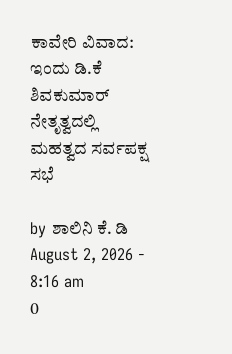ಕಾವೇರಿ ವಿವಾದ: ಇಂದು ಡಿ.ಕೆ ಶಿವಕುಮಾರ್ ನೇತೃತ್ವದಲ್ಲಿ ಮಹತ್ವದ ಸರ್ವಪಕ್ಷ ಸಭೆ

by ಶಾಲಿನಿ ಕೆ. ಡಿ
August 2, 2026 - 8:16 am
0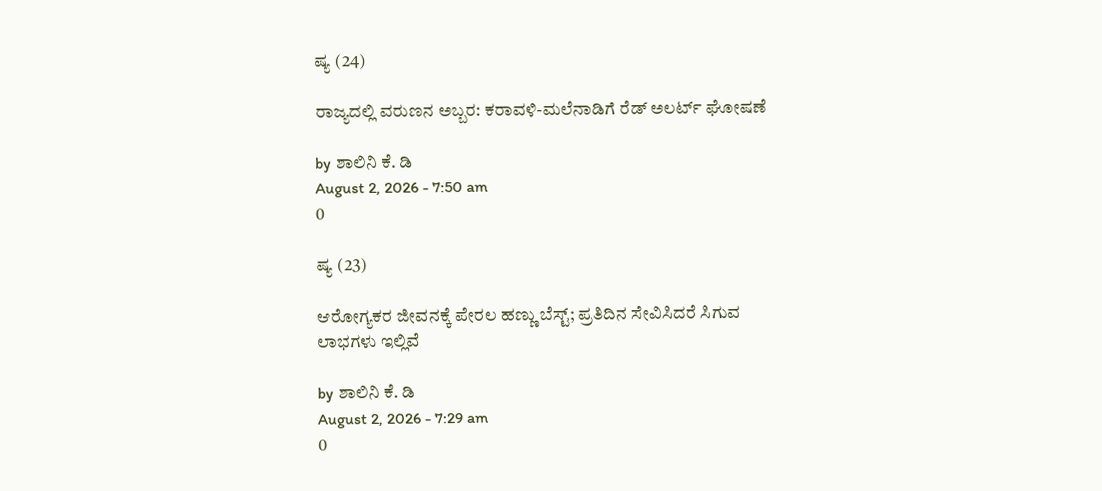ಷ್ಯ (24)

ರಾಜ್ಯದಲ್ಲಿ ವರುಣನ ಅಬ್ಬರ: ಕರಾವಳಿ-ಮಲೆನಾಡಿಗೆ ರೆಡ್ ಅಲರ್ಟ್ ಘೋಷಣೆ

by ಶಾಲಿನಿ ಕೆ. ಡಿ
August 2, 2026 - 7:50 am
0

ಷ್ಯ (23)

ಆರೋಗ್ಯಕರ ಜೀವನಕ್ಕೆ ಪೇರಲ ಹಣ್ಣು ಬೆಸ್ಟ್; ಪ್ರತಿದಿನ ಸೇವಿಸಿದರೆ ಸಿಗುವ ಲಾಭಗಳು ಇಲ್ಲಿವೆ

by ಶಾಲಿನಿ ಕೆ. ಡಿ
August 2, 2026 - 7:29 am
0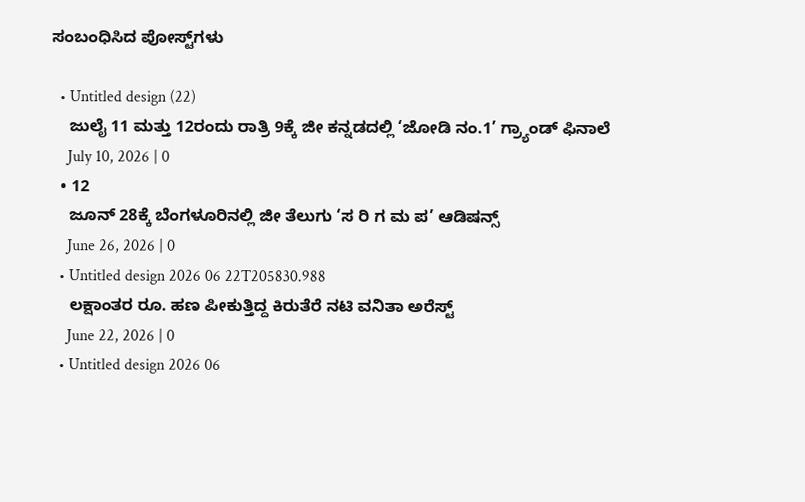ಸಂಬಂಧಿಸಿದ ಪೋಸ್ಟ್‌ಗಳು

  • Untitled design (22)
    ಜುಲೈ 11 ಮತ್ತು 12ರಂದು ರಾತ್ರಿ 9ಕ್ಕೆ ಜೀ ಕನ್ನಡದಲ್ಲಿ ‘ಜೋಡಿ ನಂ.1’ ಗ್ರ್ಯಾಂಡ್ ಫಿನಾಲೆ
    July 10, 2026 | 0
  • 12
    ಜೂನ್ 28ಕ್ಕೆ ಬೆಂಗಳೂರಿನಲ್ಲಿ ಜೀ ತೆಲುಗು ‘ಸ ರಿ ಗ ಮ ಪ’ ಆಡಿಷನ್ಸ್
    June 26, 2026 | 0
  • Untitled design 2026 06 22T205830.988
    ಲಕ್ಷಾಂತರ ರೂ. ಹಣ ಪೀಕುತ್ತಿದ್ದ ಕಿರುತೆರೆ ನಟಿ ವನಿತಾ ಅರೆಸ್ಟ್
    June 22, 2026 | 0
  • Untitled design 2026 06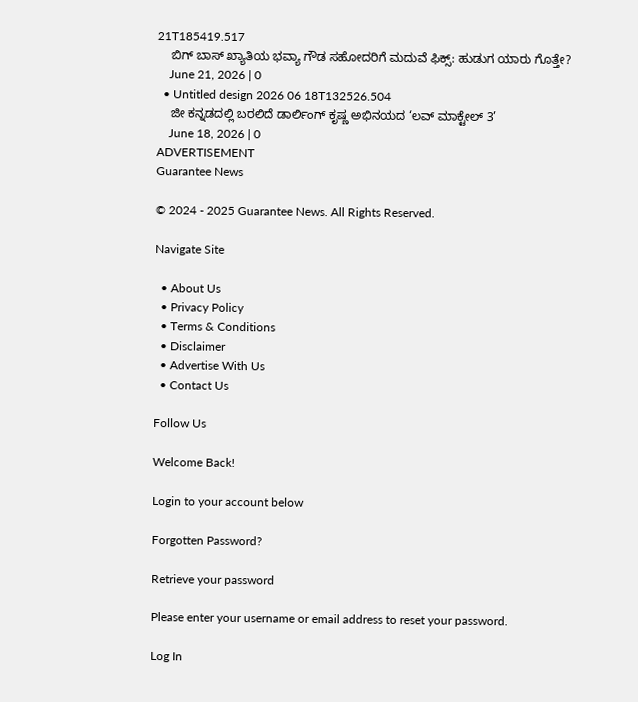21T185419.517
    ಬಿಗ್ ಬಾಸ್ ಖ್ಯಾತಿಯ ಭವ್ಯಾ ಗೌಡ ಸಹೋದರಿಗೆ ಮದುವೆ ಫಿಕ್ಸ್: ಹುಡುಗ ಯಾರು ಗೊತ್ತೇ?
    June 21, 2026 | 0
  • Untitled design 2026 06 18T132526.504
    ಜೀ ಕನ್ನಡದಲ್ಲಿ ಬರಲಿದೆ ಡಾರ್ಲಿಂಗ್ ಕೃಷ್ಣ ಅಭಿನಯದ ‘ಲವ್ ಮಾಕ್ಟೇಲ್ 3’
    June 18, 2026 | 0
ADVERTISEMENT
Guarantee News

© 2024 - 2025 Guarantee News. All Rights Reserved.

Navigate Site

  • About Us
  • Privacy Policy
  • Terms & Conditions
  • Disclaimer
  • Advertise With Us
  • Contact Us

Follow Us

Welcome Back!

Login to your account below

Forgotten Password?

Retrieve your password

Please enter your username or email address to reset your password.

Log In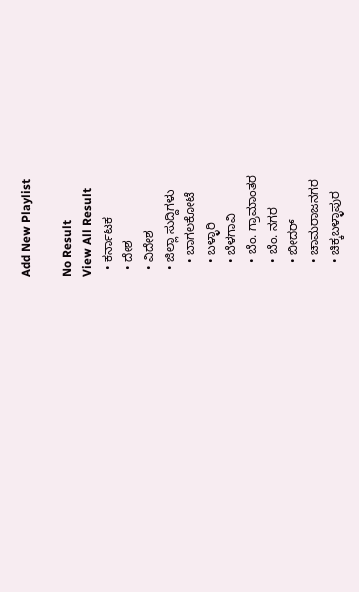Add New Playlist

No Result
View All Result
  • ಕರ್ನಾಟಕ
  • ದೇಶ
  • ವಿದೇಶ
  • ಜಿಲ್ಲಾ ಸುದ್ದಿಗಳು
    • ಬಾಗಲಕೋಟೆ
    • ಬಳ್ಳಾರಿ
    • ಬೆಳಗಾವಿ
    • ಬೆಂ. ಗ್ರಾಮಾಂತರ
    • ಬೆಂ. ನಗರ
    • ಬೀದರ್
    • ಚಾಮರಾಜನಗರ
    • ಚಿಕ್ಕಬಳ್ಳಾಪುರ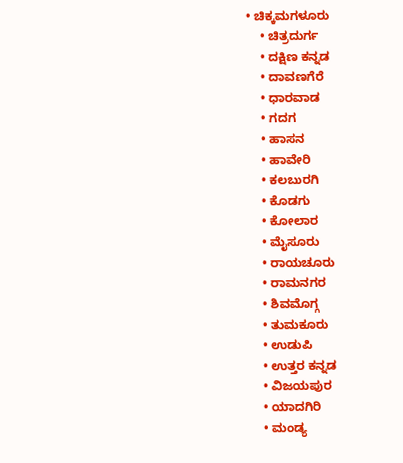• ಚಿಕ್ಕಮಗಳೂರು
    • ಚಿತ್ರದುರ್ಗ
    • ದಕ್ಷಿಣ ಕನ್ನಡ
    • ದಾವಣಗೆರೆ
    • ಧಾರವಾಡ
    • ಗದಗ
    • ಹಾಸನ
    • ಹಾವೇರಿ
    • ಕಲಬುರಗಿ
    • ಕೊಡಗು
    • ಕೋಲಾರ
    • ಮೈಸೂರು
    • ರಾಯಚೂರು
    • ರಾಮನಗರ
    • ಶಿವಮೊಗ್ಗ
    • ತುಮಕೂರು
    • ಉಡುಪಿ
    • ಉತ್ತರ ಕನ್ನಡ
    • ವಿಜಯಪುರ
    • ಯಾದಗಿರಿ
    • ಮಂಡ್ಯ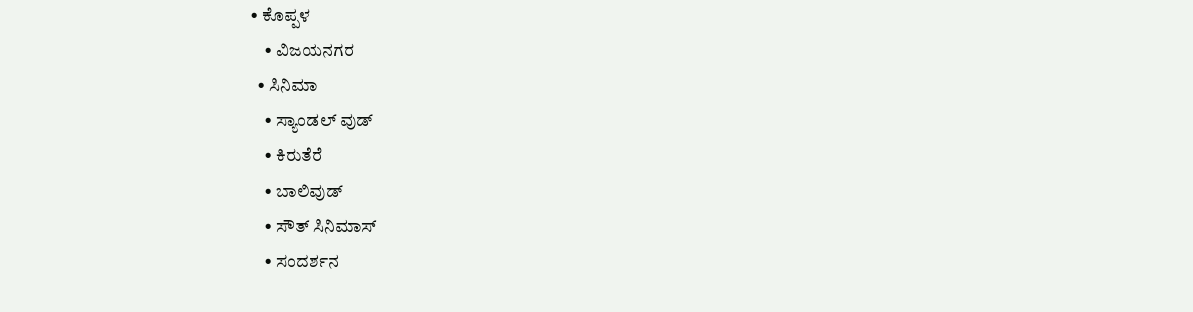• ಕೊಪ್ಪಳ
    • ವಿಜಯನಗರ
  • ಸಿನಿಮಾ
    • ಸ್ಯಾಂಡಲ್ ವುಡ್
    • ಕಿರುತೆರೆ
    • ಬಾಲಿವುಡ್
    • ಸೌತ್ ಸಿನಿಮಾಸ್
    • ಸಂದರ್ಶನ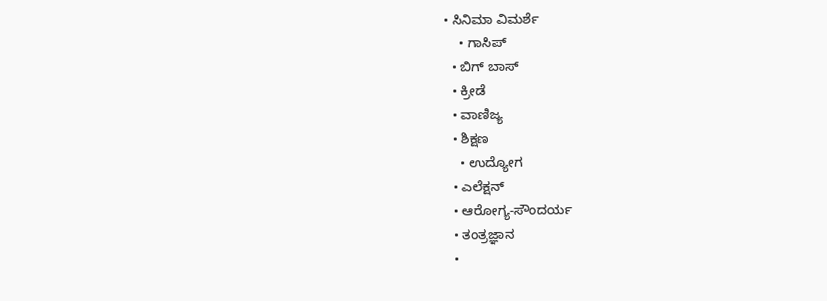• ಸಿನಿಮಾ ವಿಮರ್ಶೆ
    • ಗಾಸಿಪ್
  • ಬಿಗ್ ಬಾಸ್
  • ಕ್ರೀಡೆ
  • ವಾಣಿಜ್ಯ
  • ಶಿಕ್ಷಣ
    • ಉದ್ಯೋಗ
  • ಎಲೆಕ್ಷನ್
  • ಆರೋಗ್ಯ-ಸೌಂದರ್ಯ
  • ತಂತ್ರಜ್ಞಾನ
  •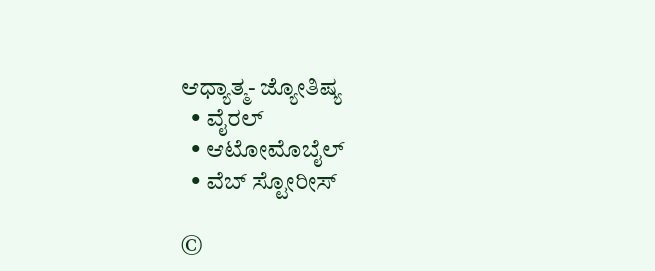ಆಧ್ಯಾತ್ಮ- ಜ್ಯೋತಿಷ್ಯ
  • ವೈರಲ್
  • ಆಟೋಮೊಬೈಲ್
  • ವೆಬ್ ಸ್ಟೋರೀಸ್

©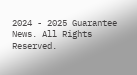2024 - 2025 Guarantee News. All Rights Reserved.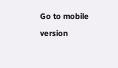Go to mobile version